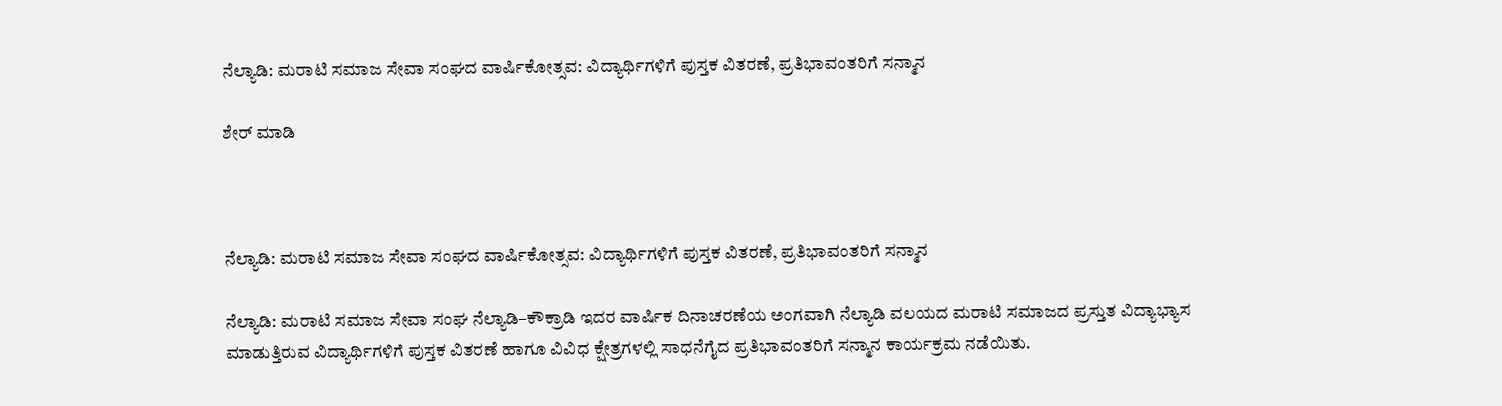ನೆಲ್ಯಾಡಿ: ಮರಾಟಿ ಸಮಾಜ ಸೇವಾ ಸಂಘದ ವಾರ್ಷಿಕೋತ್ಸವ: ವಿದ್ಯಾರ್ಥಿಗಳಿಗೆ ಪುಸ್ತಕ ವಿತರಣೆ, ಪ್ರತಿಭಾವಂತರಿಗೆ ಸನ್ಮಾನ

ಶೇರ್ ಮಾಡಿ



ನೆಲ್ಯಾಡಿ: ಮರಾಟಿ ಸಮಾಜ ಸೇವಾ ಸಂಘದ ವಾರ್ಷಿಕೋತ್ಸವ: ವಿದ್ಯಾರ್ಥಿಗಳಿಗೆ ಪುಸ್ತಕ ವಿತರಣೆ, ಪ್ರತಿಭಾವಂತರಿಗೆ ಸನ್ಮಾನ

ನೆಲ್ಯಾಡಿ: ಮರಾಟಿ ಸಮಾಜ ಸೇವಾ ಸಂಘ ನೆಲ್ಯಾಡಿ–ಕೌಕ್ರಾಡಿ ಇದರ ವಾರ್ಷಿಕ ದಿನಾಚರಣೆಯ ಅಂಗವಾಗಿ ನೆಲ್ಯಾಡಿ ವಲಯದ ಮರಾಟಿ ಸಮಾಜದ ಪ್ರಸ್ತುತ ವಿದ್ಯಾಭ್ಯಾಸ ಮಾಡುತ್ತಿರುವ ವಿದ್ಯಾರ್ಥಿಗಳಿಗೆ ಪುಸ್ತಕ ವಿತರಣೆ ಹಾಗೂ ವಿವಿಧ ಕ್ಷೇತ್ರಗಳಲ್ಲಿ ಸಾಧನೆಗೈದ ಪ್ರತಿಭಾವಂತರಿಗೆ ಸನ್ಮಾನ ಕಾರ್ಯಕ್ರಮ ನಡೆಯಿತು.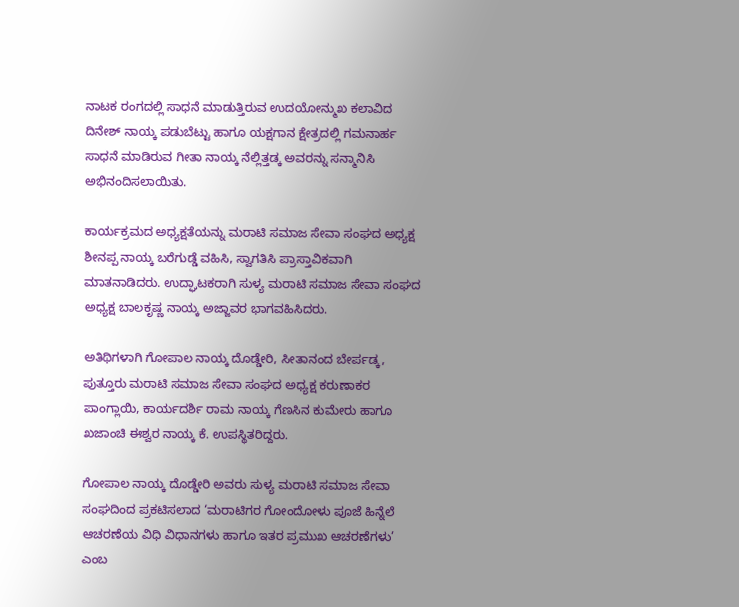ನಾಟಕ ರಂಗದಲ್ಲಿ ಸಾಧನೆ ಮಾಡುತ್ತಿರುವ ಉದಯೋನ್ಮುಖ ಕಲಾವಿದ ದಿನೇಶ್ ನಾಯ್ಕ ಪಡುಬೆಟ್ಟು ಹಾಗೂ ಯಕ್ಷಗಾನ ಕ್ಷೇತ್ರದಲ್ಲಿ ಗಮನಾರ್ಹ ಸಾಧನೆ ಮಾಡಿರುವ ಗೀತಾ ನಾಯ್ಕ ನೆಲ್ಲಿತ್ತಡ್ಕ ಅವರನ್ನು ಸನ್ಮಾನಿಸಿ ಅಭಿನಂದಿಸಲಾಯಿತು.

ಕಾರ್ಯಕ್ರಮದ ಅಧ್ಯಕ್ಷತೆಯನ್ನು ಮರಾಟಿ ಸಮಾಜ ಸೇವಾ ಸಂಘದ ಅಧ್ಯಕ್ಷ ಶೀನಪ್ಪ ನಾಯ್ಕ ಬರೆಗುಡ್ಡೆ ವಹಿಸಿ, ಸ್ವಾಗತಿಸಿ ಪ್ರಾಸ್ತಾವಿಕವಾಗಿ ಮಾತನಾಡಿದರು. ಉದ್ಘಾಟಕರಾಗಿ ಸುಳ್ಯ ಮರಾಟಿ ಸಮಾಜ ಸೇವಾ ಸಂಘದ ಅಧ್ಯಕ್ಷ ಬಾಲಕೃಷ್ಣ ನಾಯ್ಕ ಅಜ್ಜಾವರ ಭಾಗವಹಿಸಿದರು.

ಅತಿಥಿಗಳಾಗಿ ಗೋಪಾಲ ನಾಯ್ಕ ದೊಡ್ಡೇರಿ, ಸೀತಾನಂದ ಬೇರ್ಪಡ್ಕ, ಪುತ್ತೂರು ಮರಾಟಿ ಸಮಾಜ ಸೇವಾ ಸಂಘದ ಅಧ್ಯಕ್ಷ ಕರುಣಾಕರ ಪಾಂಗ್ಲಾಯಿ, ಕಾರ್ಯದರ್ಶಿ ರಾಮ ನಾಯ್ಕ ಗೆಣಸಿನ ಕುಮೇರು ಹಾಗೂ ಖಜಾಂಚಿ ಈಶ್ವರ ನಾಯ್ಕ ಕೆ. ಉಪಸ್ಥಿತರಿದ್ದರು.

ಗೋಪಾಲ ನಾಯ್ಕ ದೊಡ್ಡೇರಿ ಅವರು ಸುಳ್ಯ ಮರಾಟಿ ಸಮಾಜ ಸೇವಾ ಸಂಘದಿಂದ ಪ್ರಕಟಿಸಲಾದ ‘ಮರಾಟಿಗರ ಗೋಂದೋಳು ಪೂಜೆ ಹಿನ್ನೆಲೆ ಆಚರಣೆಯ ವಿಧಿ ವಿಧಾನಗಳು ಹಾಗೂ ಇತರ ಪ್ರಮುಖ ಆಚರಣೆಗಳು’ ಎಂಬ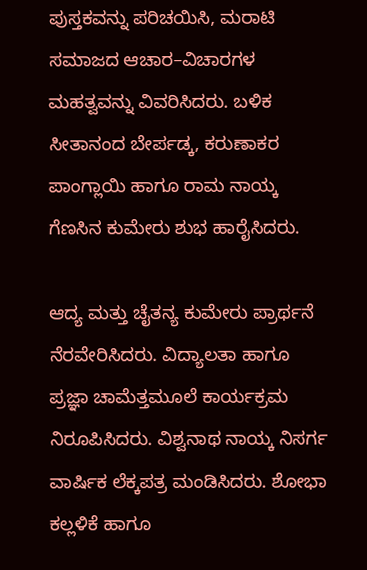ಪುಸ್ತಕವನ್ನು ಪರಿಚಯಿಸಿ, ಮರಾಟಿ ಸಮಾಜದ ಆಚಾರ–ವಿಚಾರಗಳ ಮಹತ್ವವನ್ನು ವಿವರಿಸಿದರು. ಬಳಿಕ ಸೀತಾನಂದ ಬೇರ್ಪಡ್ಕ, ಕರುಣಾಕರ ಪಾಂಗ್ಲಾಯಿ ಹಾಗೂ ರಾಮ ನಾಯ್ಕ ಗೆಣಸಿನ ಕುಮೇರು ಶುಭ ಹಾರೈಸಿದರು.

ಆದ್ಯ ಮತ್ತು ಚೈತನ್ಯ ಕುಮೇರು ಪ್ರಾರ್ಥನೆ ನೆರವೇರಿಸಿದರು. ವಿದ್ಯಾಲತಾ ಹಾಗೂ ಪ್ರಜ್ಞಾ ಚಾಮೆತ್ತಮೂಲೆ ಕಾರ್ಯಕ್ರಮ ನಿರೂಪಿಸಿದರು. ವಿಶ್ವನಾಥ ನಾಯ್ಕ ನಿಸರ್ಗ ವಾರ್ಷಿಕ ಲೆಕ್ಕಪತ್ರ ಮಂಡಿಸಿದರು. ಶೋಭಾ ಕಲ್ಲಳಿಕೆ ಹಾಗೂ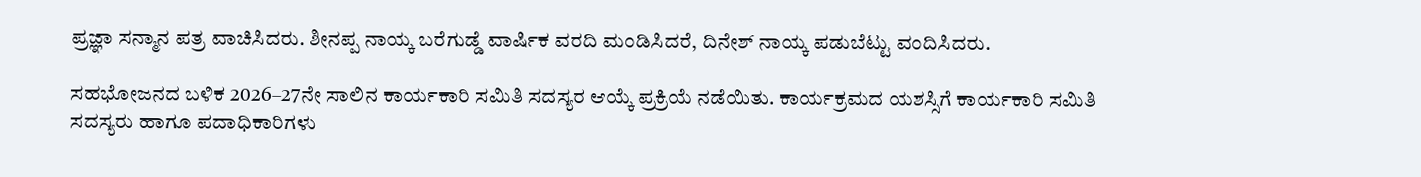ಪ್ರಜ್ಞಾ ಸನ್ಮಾನ ಪತ್ರ ವಾಚಿಸಿದರು. ಶೀನಪ್ಪ ನಾಯ್ಕ ಬರೆಗುಡ್ಡೆ ವಾರ್ಷಿಕ ವರದಿ ಮಂಡಿಸಿದರೆ, ದಿನೇಶ್ ನಾಯ್ಕ ಪಡುಬೆಟ್ಟು ವಂದಿಸಿದರು.

ಸಹಭೋಜನದ ಬಳಿಕ 2026–27ನೇ ಸಾಲಿನ ಕಾರ್ಯಕಾರಿ ಸಮಿತಿ ಸದಸ್ಯರ ಆಯ್ಕೆ ಪ್ರಕ್ರಿಯೆ ನಡೆಯಿತು. ಕಾರ್ಯಕ್ರಮದ ಯಶಸ್ಸಿಗೆ ಕಾರ್ಯಕಾರಿ ಸಮಿತಿ ಸದಸ್ಯರು ಹಾಗೂ ಪದಾಧಿಕಾರಿಗಳು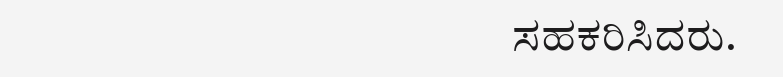ಸಹಕರಿಸಿದರು.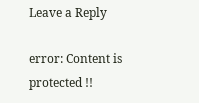Leave a Reply

error: Content is protected !!